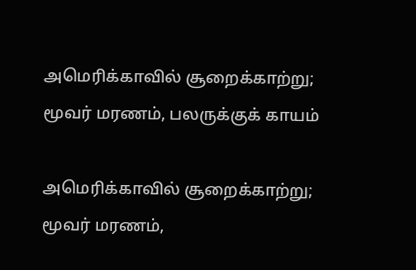அமெரிக்காவில் சூறைக்காற்று; மூவர் மரணம், பலருக்குக் காயம்

அமெரிக்காவில் சூறைக்காற்று; மூவர் மரணம்,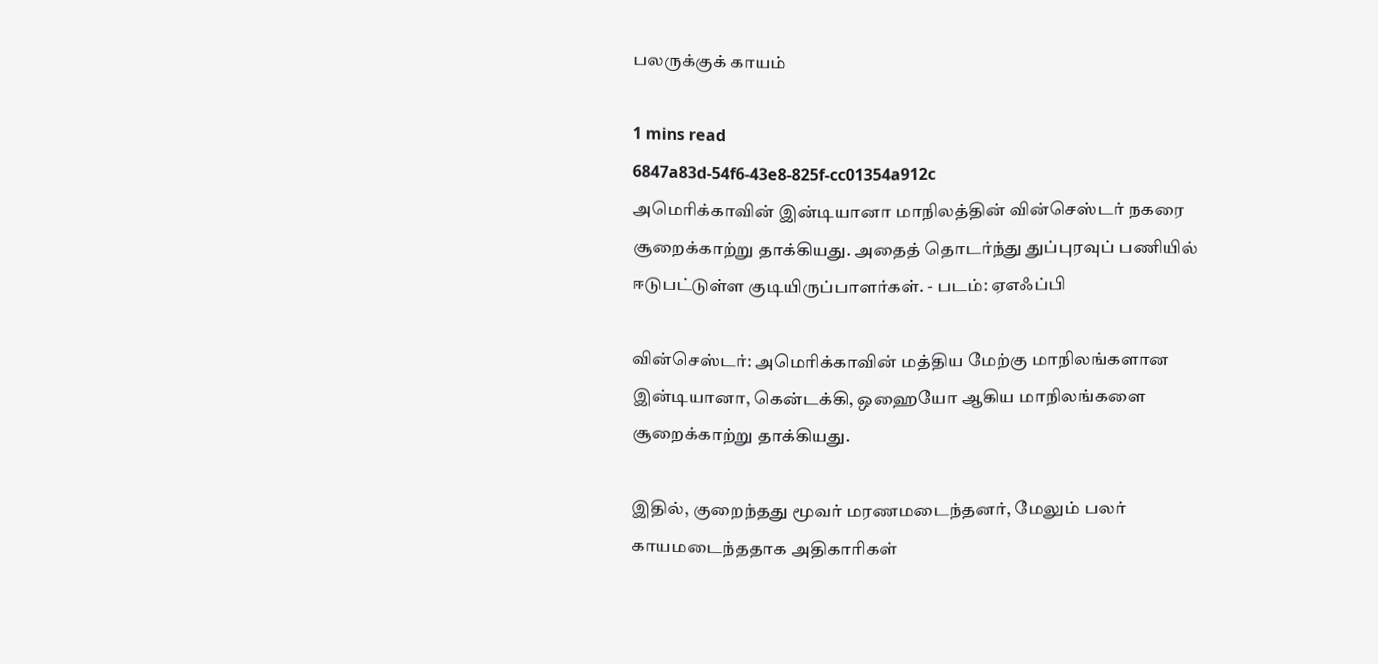பலருக்குக் காயம்

1 mins read
6847a83d-54f6-43e8-825f-cc01354a912c
அமெரிக்காவின் இன்டியானா மாநிலத்தின் வின்செஸ்டர் நகரை சூறைக்காற்று தாக்கியது. அதைத் தொடர்ந்து துப்புரவுப் பணியில் ஈடுபட்டுள்ள குடியிருப்பாளர்கள். - படம்: ஏஎஃப்பி

வின்செஸ்டர்: அமெரிக்காவின் மத்திய மேற்கு மாநிலங்களான இன்டியானா, கென்டக்கி, ஒஹையோ ஆகிய மாநிலங்களை சூறைக்காற்று தாக்கியது.

இதில், குறைந்தது மூவர் மரணமடைந்தனர், மேலும் பலர் காயமடைந்ததாக அதிகாரிகள்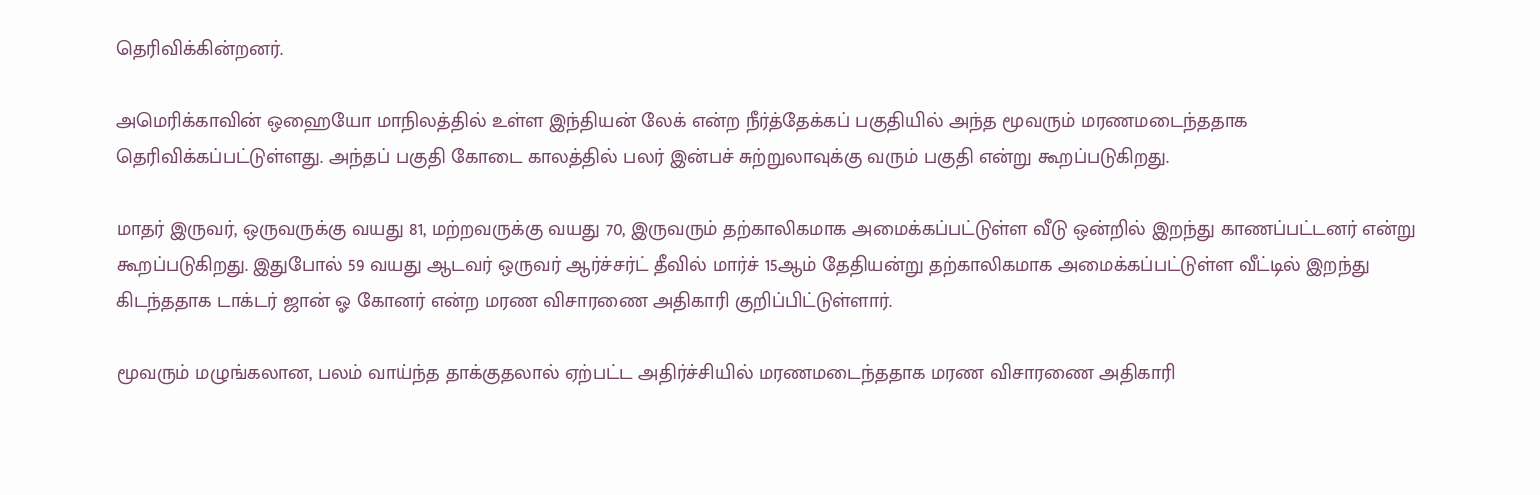தெரிவிக்கின்றனர்.

அமெரிக்காவின் ஒஹையோ மாநிலத்தில் உள்ள இந்தியன் லேக் என்ற நீர்த்தேக்கப் பகுதியில் அந்த மூவரும் மரணமடைந்ததாக தெரிவிக்கப்பட்டுள்ளது. அந்தப் பகுதி கோடை காலத்தில் பலர் இன்பச் சுற்றுலாவுக்கு வரும் பகுதி என்று கூறப்படுகிறது.

மாதர் இருவர், ஒருவருக்கு வயது 81, மற்றவருக்கு வயது 70, இருவரும் தற்காலிகமாக அமைக்கப்பட்டுள்ள வீடு ஒன்றில் இறந்து காணப்பட்டனர் என்று கூறப்படுகிறது. இதுபோல் 59 வயது ஆடவர் ஒருவர் ஆர்ச்சர்ட் தீவில் மார்ச் 15ஆம் தேதியன்று தற்காலிகமாக அமைக்கப்பட்டுள்ள வீட்டில் இறந்து கிடந்ததாக டாக்டர் ஜான் ஓ கோனர் என்ற மரண விசாரணை அதிகாரி குறிப்பிட்டுள்ளார்.

மூவரும் மழுங்கலான, பலம் வாய்ந்த தாக்குதலால் ஏற்பட்ட அதிர்ச்சியில் மரணமடைந்ததாக மரண விசாரணை அதிகாரி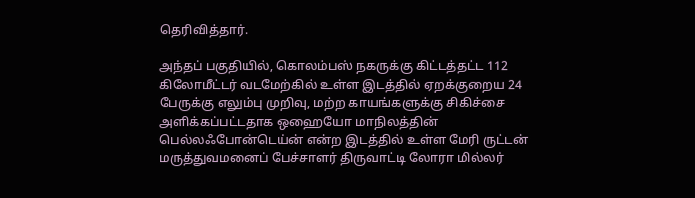தெரிவித்தார்.

அந்தப் பகுதியில், கொலம்பஸ் நகருக்கு கிட்டத்தட்ட 112 கிலோமீட்டர் வடமேற்கில் உள்ள இடத்தில் ஏறக்குறைய 24 பேருக்கு எலும்பு முறிவு, மற்ற காயங்களுக்கு சிகிச்சை அளிக்கப்பட்டதாக ஒஹையோ மாநிலத்தின் பெல்லஃபோன்டெய்ன் என்ற இடத்தில் உள்ள மேரி ருட்டன் மருத்துவமனைப் பேச்சாளர் திருவாட்டி லோரா மில்லர்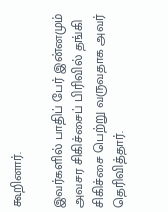கூறினார்.

இவர்களில் பாதிப் பேர் இன்னமும் அவசர சிகிச்சைப் பிரிவில் தங்கி சிகிச்சை பெற்று வருவதாக அவர் தெரிவித்தார்.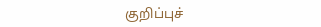குறிப்புச்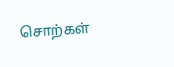சொற்கள்